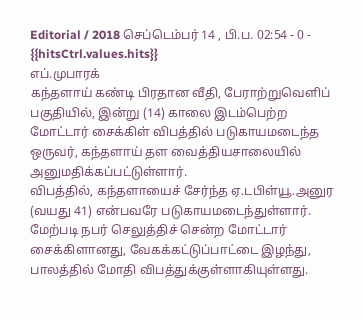Editorial / 2018 செப்டெம்பர் 14 , பி.ப. 02:54 - 0 - {{hitsCtrl.values.hits}}
எப்.முபாரக்
கந்தளாய் கண்டி பிரதான வீதி, பேராற்றுவெளிப் பகுதியில், இன்று (14) காலை இடம்பெற்ற மோட்டார் சைக்கிள் விபத்தில் படுகாயமடைந்த ஒருவர், கந்தளாய் தள வைத்தியசாலையில் அனுமதிக்கப்பட்டுள்ளார்.
விபத்தில், கந்தளாயைச் சேர்ந்த ஏ.டபிள்யூ.அனுர (வயது 41) என்பவரே படுகாயமடைந்துள்ளார்.
மேற்படி நபர் செலுத்திச் சென்ற மோட்டார் சைக்கிளானது, வேகக்கட்டுப்பாட்டை இழந்து, பாலத்தில் மோதி விபத்துக்குள்ளாகியுள்ளது.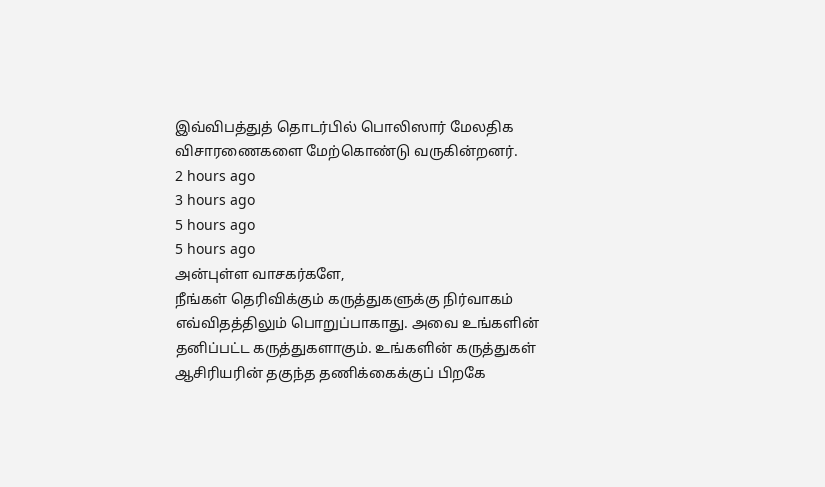இவ்விபத்துத் தொடர்பில் பொலிஸார் மேலதிக விசாரணைகளை மேற்கொண்டு வருகின்றனர்.
2 hours ago
3 hours ago
5 hours ago
5 hours ago
அன்புள்ள வாசகர்களே,
நீங்கள் தெரிவிக்கும் கருத்துகளுக்கு நிர்வாகம் எவ்விதத்திலும் பொறுப்பாகாது. அவை உங்களின் தனிப்பட்ட கருத்துகளாகும். உங்களின் கருத்துகள் ஆசிரியரின் தகுந்த தணிக்கைக்குப் பிறகே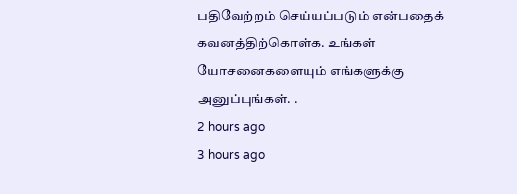பதிவேற்றம் செய்யப்படும் என்பதைக் கவனத்திற்கொள்க. உங்கள் யோசனைகளையும் எங்களுக்கு அனுப்புங்கள். .
2 hours ago
3 hours ago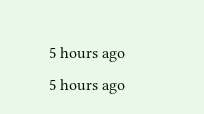5 hours ago
5 hours ago